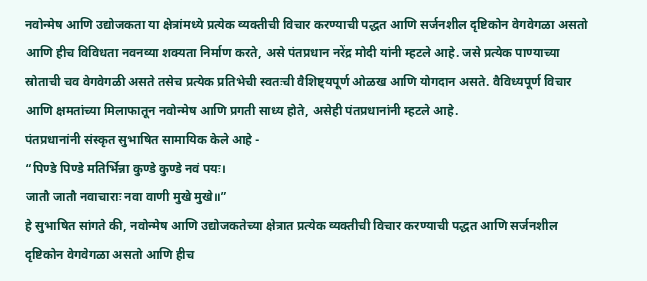नवोन्मेष आणि उद्योजकता या क्षेत्रांमध्ये प्रत्येक व्यक्तीची विचार करण्याची पद्धत आणि सर्जनशील दृष्टिकोन वेगवेगळा असतो आणि हीच विविधता नवनव्या शक्यता निर्माण करते, असे पंतप्रधान नरेंद्र मोदी यांनी म्हटले आहे. जसे प्रत्येक पाण्याच्या स्रोताची चव वेगवेगळी असते तसेच प्रत्येक प्रतिभेची स्वतःची वैशिष्ट्यपूर्ण ओळख आणि योगदान असते. वैविध्यपूर्ण विचार आणि क्षमतांच्या मिलाफातून नवोन्मेष आणि प्रगती साध्य होते, असेही पंतप्रधानांनी म्हटले आहे.
पंतप्रधानांनी संस्कृत सुभाषित सामायिक केले आहे -
“पिण्डे पिण्डे मतिर्भिन्ना कुण्डे कुण्डे नवं पयः।
जातौ जातौ नवाचाराः नवा वाणी मुखे मुखे॥”
हे सुभाषित सांगते की, नवोन्मेष आणि उद्योजकतेच्या क्षेत्रात प्रत्येक व्यक्तीची विचार करण्याची पद्धत आणि सर्जनशील दृष्टिकोन वेगवेगळा असतो आणि हीच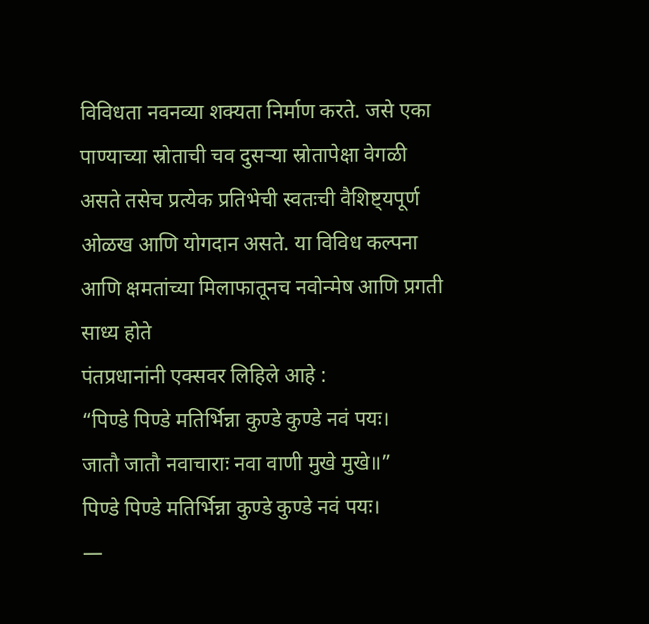विविधता नवनव्या शक्यता निर्माण करते. जसे एका पाण्याच्या स्रोताची चव दुसऱ्या स्रोतापेक्षा वेगळी असते तसेच प्रत्येक प्रतिभेची स्वतःची वैशिष्ट्यपूर्ण ओळख आणि योगदान असते. या विविध कल्पना आणि क्षमतांच्या मिलाफातूनच नवोन्मेष आणि प्रगती साध्य होते
पंतप्रधानांनी एक्सवर लिहिले आहे :
“पिण्डे पिण्डे मतिर्भिन्ना कुण्डे कुण्डे नवं पयः।
जातौ जातौ नवाचाराः नवा वाणी मुखे मुखे॥”
पिण्डे पिण्डे मतिर्भिन्ना कुण्डे कुण्डे नवं पयः।
—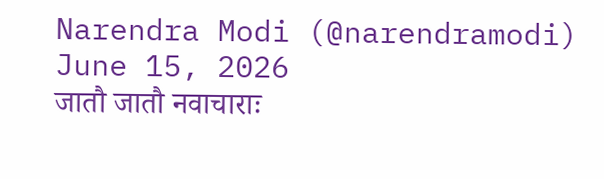Narendra Modi (@narendramodi) June 15, 2026
जातौ जातौ नवाचाराः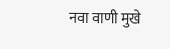नवा वाणी मुखे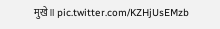मुखे॥ pic.twitter.com/KZHjUsEMzb